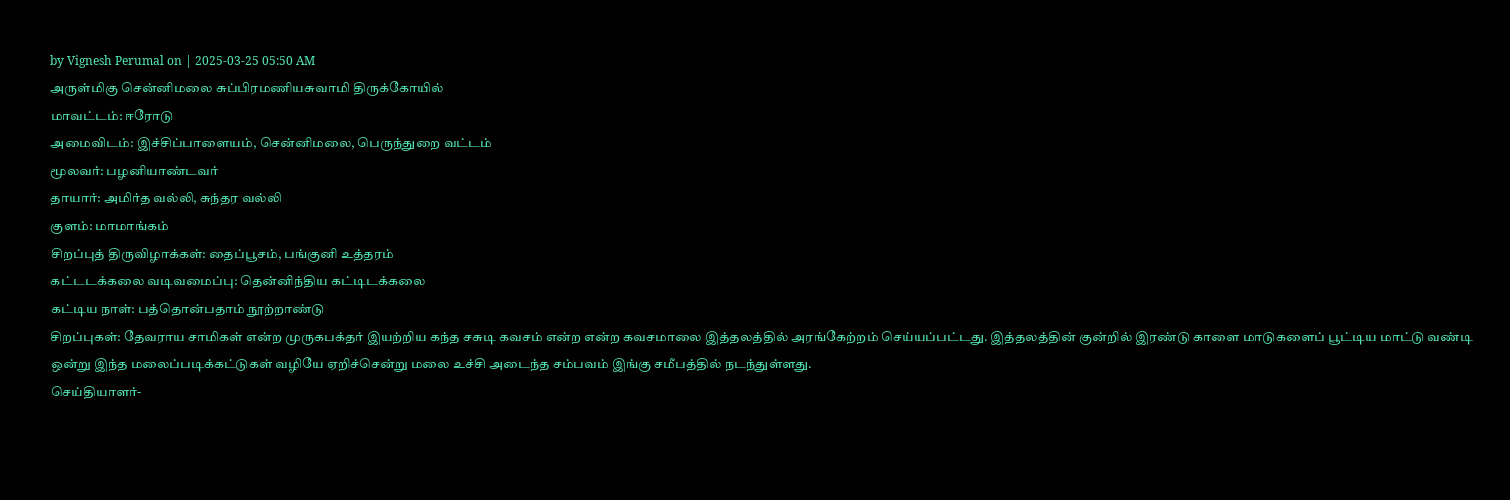by Vignesh Perumal on | 2025-03-25 05:50 AM
அருள்மிகு சென்னிமலை சுப்பிரமணியசுவாமி திருக்கோயில்
மாவட்டம்: ஈரோடு
அமைவிடம்: இச்சிப்பாளையம், சென்னிமலை, பெருந்துறை வட்டம்
மூலவர்: பழனியாண்டவர்
தாயார்: அமிர்த வல்லி, சுந்தர வல்லி
குளம்: மாமாங்கம்
சிறப்புத் திருவிழாக்கள்: தைப்பூசம், பங்குனி உத்தரம்
கட்டடக்கலை வடிவமைப்பு: தென்னிந்திய கட்டிடக்கலை
கட்டிய நாள்: பத்தொன்பதாம் நூற்றாண்டு
சிறப்புகள்: தேவராய சாமிகள் என்ற முருகபக்தர் இயற்றிய கந்த சசுடி கவசம் என்ற என்ற கவசமாலை இத்தலத்தில் அரங்கேற்றம் செய்யப்பட்டது. இத்தலத்தின் குன்றில் இரண்டு காளை மாடுகளைப் பூட்டிய மாட்டு வண்டி ஒன்று இந்த மலைப்படிக்கட்டுகள் வழியே ஏறிச்சென்று மலை உச்சி அடைந்த சம்பவம் இங்கு சமீபத்தில் நடந்துள்ளது.
செய்தியாளர்-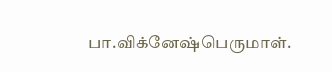பா.விக்னேஷ்பெருமாள்.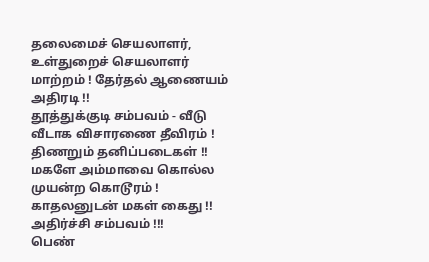தலைமைச் செயலாளர், உள்துறைச் செயலாளர் மாற்றம் ! தேர்தல் ஆணையம் அதிரடி !!
தூத்துக்குடி சம்பவம் - வீடு வீடாக விசாரணை தீவிரம் ! திணறும் தனிப்படைகள் !!
மகளே அம்மாவை கொல்ல முயன்ற கொடூரம் ! காதலனுடன் மகள் கைது !! அதிர்ச்சி சம்பவம் !!!
பெண்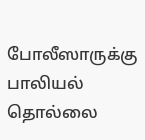போலீஸாருக்கு பாலியல் தொல்லை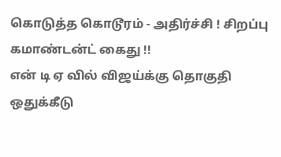கொடுத்த கொடூரம் - அதிர்ச்சி ! சிறப்பு கமாண்டன்ட் கைது !!
என் டி ஏ வில் விஜய்க்கு தொகுதி ஒதுக்கீடு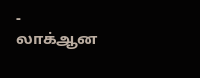- லாக்ஆன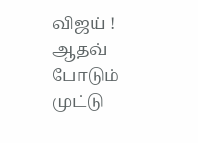விஜய் ! ஆதவ் போடும் முட்டு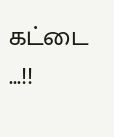கட்டை ...!!